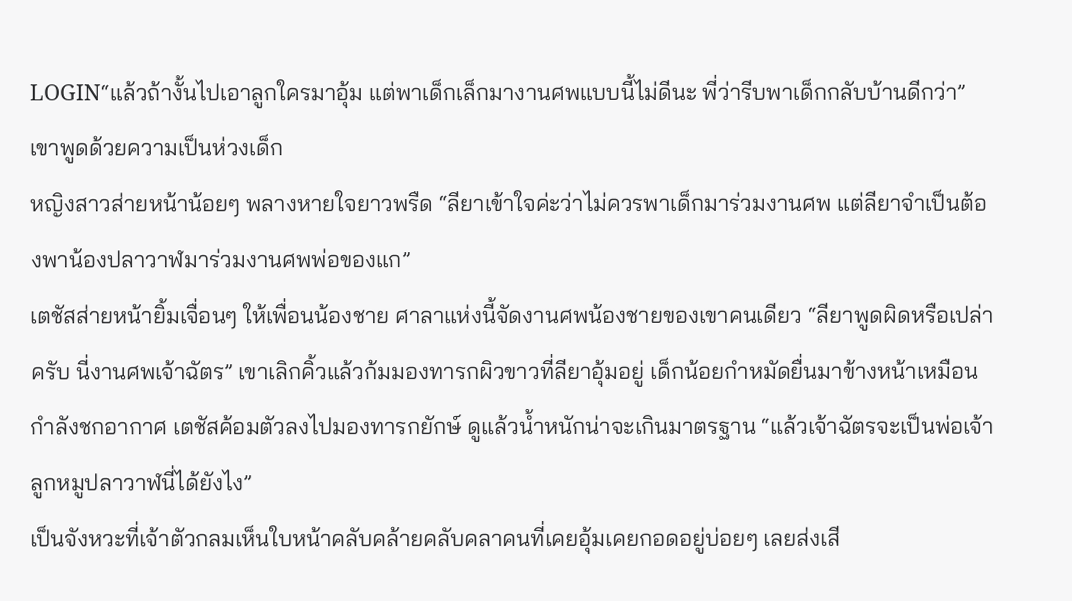LOGIN“แล้วถ้างั้นไปเอาลูกใครมาอุ้ม แต่พาเด็กเล็กมางานศพแบบนี้ไม่ดีนะ พี่ว่ารีบพาเด็กกลับบ้านดีกว่า” เขาพูดด้วยความเป็นห่วงเด็ก
หญิงสาวส่ายหน้าน้อยๆ พลางหายใจยาวพรืด “ลียาเข้าใจค่ะว่าไม่ควรพาเด็กมาร่วมงานศพ แต่ลียาจำเป็นต้องพาน้องปลาวาฬมาร่วมงานศพพ่อของแก”
เตชัสส่ายหน้ายิ้มเจื่อนๆ ให้เพื่อนน้องชาย ศาลาแห่งนี้จัดงานศพน้องชายของเขาคนเดียว “ลียาพูดผิดหรือเปล่าครับ นี่งานศพเจ้าฉัตร” เขาเลิกคิ้วแล้วก้มมองทารกผิวขาวที่ลียาอุ้มอยู่ เด็กน้อยกำหมัดยื่นมาข้างหน้าเหมือนกำลังชกอากาศ เตชัสค้อมตัวลงไปมองทารกยักษ์ ดูแล้วน้ำหนักน่าจะเกินมาตรฐาน “แล้วเจ้าฉัตรจะเป็นพ่อเจ้าลูกหมูปลาวาฬนี่ได้ยังไง”
เป็นจังหวะที่เจ้าตัวกลมเห็นใบหน้าคลับคล้ายคลับคลาคนที่เคยอุ้มเคยกอดอยู่บ่อยๆ เลยส่งเสี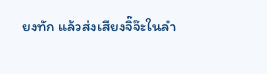ยงทัก แล้วส่งเสียงจิ๊จ๊ะในลำ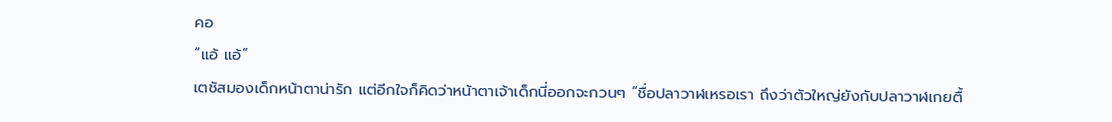คอ
“แอ้ แอ้”
เตชัสมองเด็กหน้าตาน่ารัก แต่อีกใจก็คิดว่าหน้าตาเจ้าเด็กนี่ออกจะกวนๆ “ชื่อปลาวาฬเหรอเรา ถึงว่าตัวใหญ่ยังกับปลาวาฬเกยตื้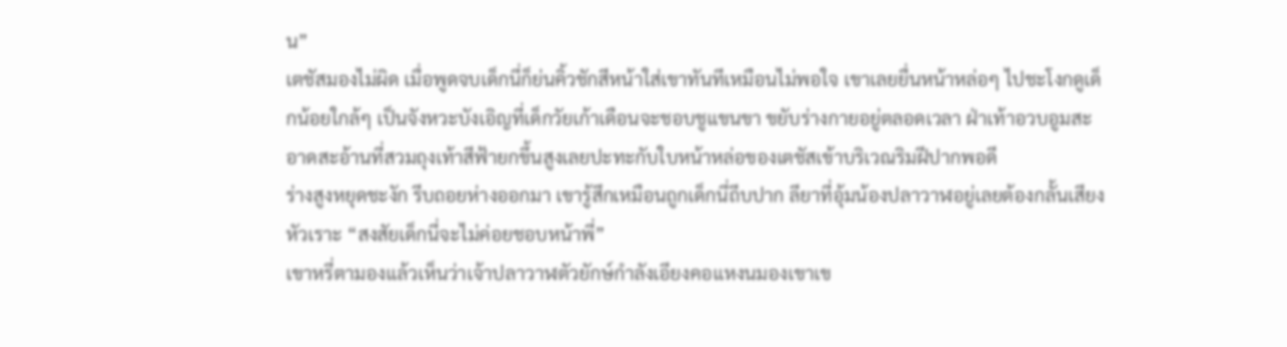น”
เตชัสมองไม่ผิด เมื่อพูดจบเด็กนี่ก็ย่นคิ้วชักสีหน้าใส่เขาทันทีเหมือนไม่พอใจ เขาเลยยื่นหน้าหล่อๆ ไปชะโงกดูเด็กน้อยใกล้ๆ เป็นจังหวะบังเอิญที่เด็กวัยเก้าเดือนจะชอบชูแขนขา ขยับร่างกายอยู่ตลอดเวลา ฝ่าเท้าอวบอูมสะอาดสะอ้านที่สวมถุงเท้าสีฟ้ายกขึ้นสูงเลยปะทะกับใบหน้าหล่อของเตชัสเข้าบริเวณริมฝีปากพอดี
ร่างสูงหยุดชะงัก รีบถอยห่างออกมา เขารู้สึกเหมือนถูกเด็กนี่ถีบปาก ลียาที่อุ้มน้องปลาวาฬอยู่เลยต้องกลั้นเสียงหัวเราะ “สงสัยเด็กนี่จะไม่ค่อยชอบหน้าพี่”
เขาหรี่ตามองแล้วเห็นว่าเจ้าปลาวาฬตัวยักษ์กำลังเอียงคอแหงนมองเขาเข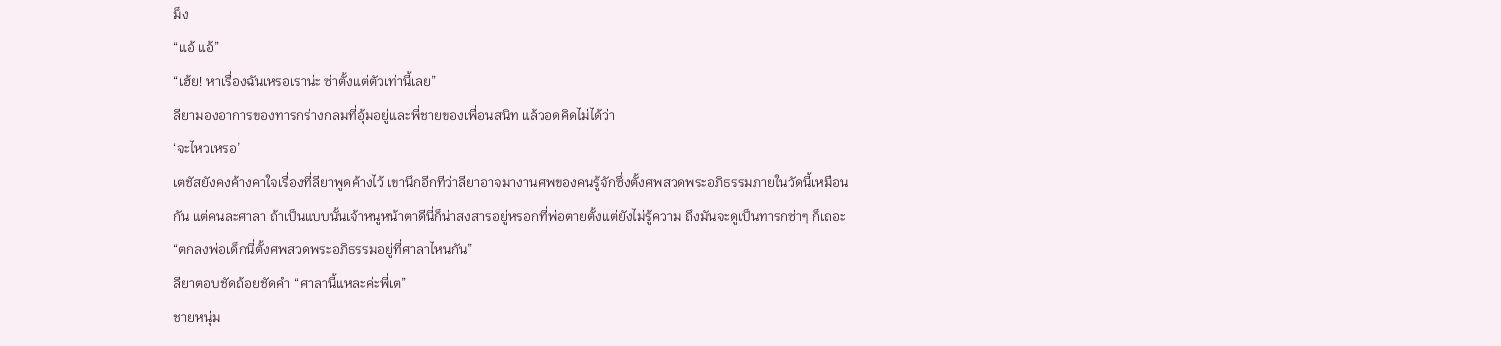ม็ง
“แอ้ แอ้”
“เฮ้ย! หาเรื่องฉันเหรอเราน่ะ ซ่าตั้งแต่ตัวเท่านี้เลย”
ลียามองอาการของทารกร่างกลมที่อุ้มอยู่และพี่ชายของเพื่อนสนิท แล้วอดคิดไม่ได้ว่า
‘จะไหวเหรอ’
เตชัสยังคงค้างคาใจเรื่องที่ลียาพูดค้างไว้ เขานึกอีกทีว่าลียาอาจมางานศพของคนรู้จักซึ่งตั้งศพสวดพระอภิธรรมภายในวัดนี้เหมือนกัน แต่คนละศาลา ถ้าเป็นแบบนั้นเจ้าหนูหน้าตาดีนี่ก็น่าสงสารอยู่หรอกที่พ่อตายตั้งแต่ยังไม่รู้ความ ถึงมันจะดูเป็นทารกซ่าๆ ก็เถอะ
“ตกลงพ่อเด็กนี่ตั้งศพสวดพระอภิธรรมอยู่ที่ศาลาไหนกัน”
ลียาตอบชัดถ้อยชัดคำ “ศาลานี้แหละค่ะพี่เต”
ชายหนุ่ม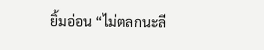ยิ้มอ่อน “ไม่ตลกนะลี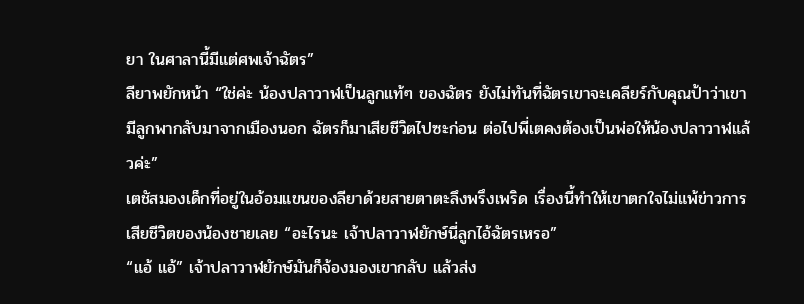ยา ในศาลานี้มีแต่ศพเจ้าฉัตร”
ลียาพยักหน้า “ใช่ค่ะ น้องปลาวาฬเป็นลูกแท้ๆ ของฉัตร ยังไม่ทันที่ฉัตรเขาจะเคลียร์กับคุณป้าว่าเขามีลูกพากลับมาจากเมืองนอก ฉัตรก็มาเสียชีวิตไปซะก่อน ต่อไปพี่เตคงต้องเป็นพ่อให้น้องปลาวาฬแล้วค่ะ”
เตชัสมองเด็กที่อยู่ในอ้อมแขนของลียาด้วยสายตาตะลึงพรึงเพริด เรื่องนี้ทำให้เขาตกใจไม่แพ้ข่าวการเสียชีวิตของน้องชายเลย “อะไรนะ เจ้าปลาวาฬยักษ์นี่ลูกไอ้ฉัตรเหรอ”
“แอ้ แอ้” เจ้าปลาวาฬยักษ์มันก็จ้องมองเขากลับ แล้วส่ง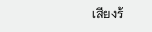เสียงร้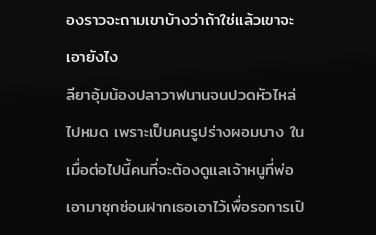องราวจะถามเขาบ้างว่าถ้าใช่แล้วเขาจะเอายังไง
ลียาอุ้มน้องปลาวาฬนานจนปวดหัวไหล่ไปหมด เพราะเป็นคนรูปร่างผอมบาง ในเมื่อต่อไปนี้คนที่จะต้องดูแลเจ้าหนูที่พ่อเอามาซุกซ่อนฝากเธอเอาไว้เพื่อรอการเปิ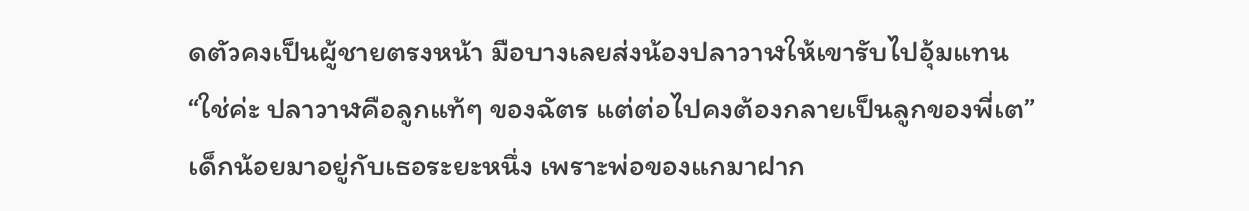ดตัวคงเป็นผู้ชายตรงหน้า มือบางเลยส่งน้องปลาวาฬให้เขารับไปอุ้มแทน
“ใช่ค่ะ ปลาวาฬคือลูกแท้ๆ ของฉัตร แต่ต่อไปคงต้องกลายเป็นลูกของพี่เต”
เด็กน้อยมาอยู่กับเธอระยะหนึ่ง เพราะพ่อของแกมาฝาก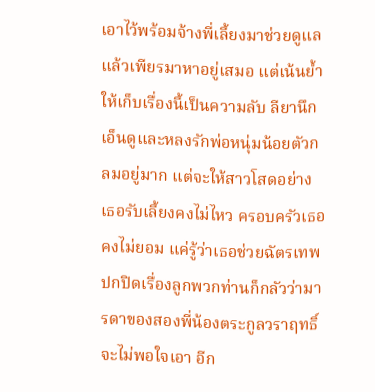เอาไว้พร้อมจ้างพี่เลี้ยงมาช่วยดูแล แล้วเพียรมาหาอยู่เสมอ แต่เน้นย้ำให้เก็บเรื่องนี้เป็นความลับ ลียานึกเอ็นดูและหลงรักพ่อหนุ่มน้อยตัวกลมอยู่มาก แต่จะให้สาวโสดอย่างเธอรับเลี้ยงคงไม่ไหว ครอบครัวเธอคงไม่ยอม แค่รู้ว่าเธอช่วยฉัตรเทพปกปิดเรื่องลูกพวกท่านก็กลัวว่ามารดาของสองพี่น้องตระกูลวราฤทธิ์จะไม่พอใจเอา อีก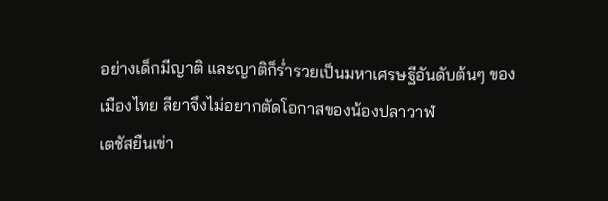อย่างเด็กมีญาติ และญาติก็ร่ำรวยเป็นมหาเศรษฐีอันดับต้นๆ ของเมืองไทย ลียาจึงไม่อยากตัดโอกาสของน้องปลาวาฬ
เตชัสยืนเข่า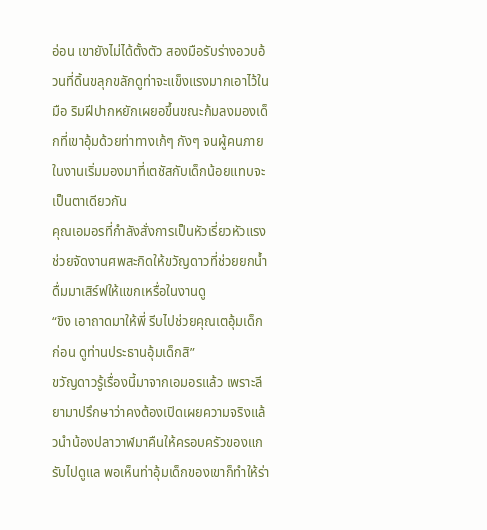อ่อน เขายังไม่ได้ตั้งตัว สองมือรับร่างอวบอ้วนที่ดิ้นขลุกขลักดูท่าจะแข็งแรงมากเอาไว้ในมือ ริมฝีปากหยักเผยอขึ้นขณะก้มลงมองเด็กที่เขาอุ้มด้วยท่าทางเก้ๆ กังๆ จนผู้คนภายในงานเริ่มมองมาที่เตชัสกับเด็กน้อยแทบจะเป็นตาเดียวกัน
คุณเอมอรที่กำลังสั่งการเป็นหัวเรี่ยวหัวแรงช่วยจัดงานศพสะกิดให้ขวัญดาวที่ช่วยยกน้ำดื่มมาเสิร์ฟให้แขกเหรื่อในงานดู
“ขิง เอาถาดมาให้พี่ รีบไปช่วยคุณเตอุ้มเด็กก่อน ดูท่านประธานอุ้มเด็กสิ”
ขวัญดาวรู้เรื่องนี้มาจากเอมอรแล้ว เพราะลียามาปรึกษาว่าคงต้องเปิดเผยความจริงแล้วนำน้องปลาวาฬมาคืนให้ครอบครัวของแกรับไปดูแล พอเห็นท่าอุ้มเด็กของเขาก็ทำให้ร่า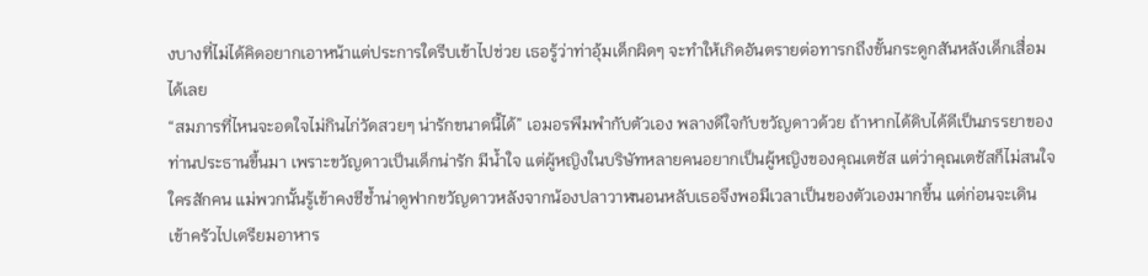งบางที่ไม่ได้คิดอยากเอาหน้าแต่ประการใดรีบเข้าไปช่วย เธอรู้ว่าท่าอุ้มเด็กผิดๆ จะทำให้เกิดอันตรายต่อทารกถึงขั้นกระดูกสันหลังเด็กเสื่อมได้เลย
“สมภารที่ไหนจะอดใจไม่กินไก่วัดสวยๆ น่ารักขนาดนี้ได้” เอมอรพึมพำกับตัวเอง พลางดีใจกับขวัญดาวด้วย ถ้าหากได้ดิบได้ดีเป็นภรรยาของท่านประธานขึ้นมา เพราะขวัญดาวเป็นเด็กน่ารัก มีน้ำใจ แต่ผู้หญิงในบริษัทหลายคนอยากเป็นผู้หญิงของคุณเตชัส แต่ว่าคุณเตชัสก็ไม่สนใจใครสักคน แม่พวกนั้นรู้เข้าคงชีช้ำน่าดูฟากขวัญดาวหลังจากน้องปลาวาฬนอนหลับเธอจึงพอมีเวลาเป็นของตัวเองมากขึ้น แต่ก่อนจะเดินเข้าครัวไปเตรียมอาหาร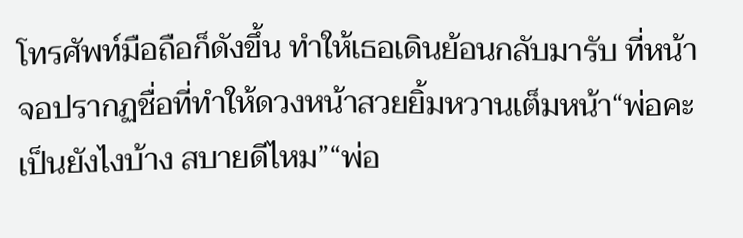โทรศัพท์มือถือก็ดังขึ้น ทำให้เธอเดินย้อนกลับมารับ ที่หน้าจอปรากฏชื่อที่ทำให้ดวงหน้าสวยยิ้มหวานเต็มหน้า“พ่อคะ เป็นยังไงบ้าง สบายดีไหม”“พ่อ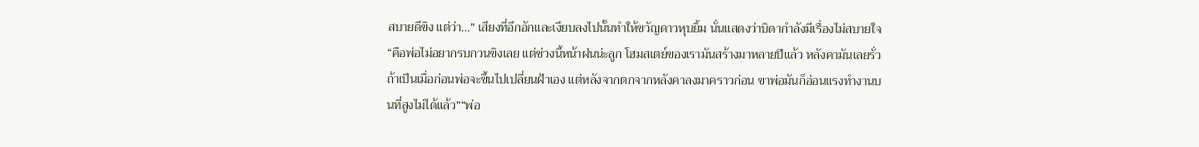สบายดีขิง แต่ว่า...” เสียงที่อึกอักและเงียบลงไปนั้นทำให้ขวัญดาวหุบยิ้ม นั่นแสดงว่าบิดากำลังมีเรื่องไม่สบายใจ“คือพ่อไม่อยากรบกวนขิงเลย แต่ช่วงนี้หน้าฝนน่ะลูก โฮมสเตย์ของเรามันสร้างมาหลายปีแล้ว หลังคามันเลยรั่ว ถ้าเป็นเมื่อก่อนพ่อจะขึ้นไปเปลี่ยนฝ้าเอง แต่หลังจากตกจากหลังคาลงมาคราวก่อน ขาพ่อมันก็อ่อนแรงทำงานบนที่สูงไม่ได้แล้ว”“พ่อ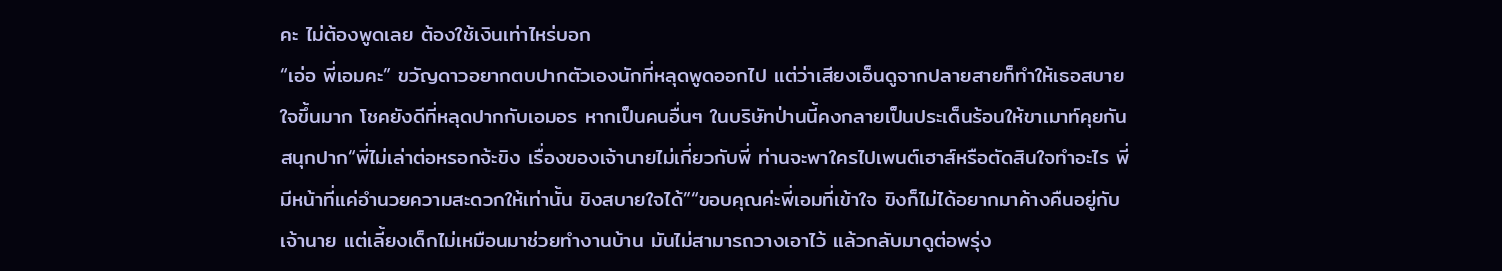คะ ไม่ต้องพูดเลย ต้องใช้เงินเท่าไหร่บอก
“เอ่อ พี่เอมคะ” ขวัญดาวอยากตบปากตัวเองนักที่หลุดพูดออกไป แต่ว่าเสียงเอ็นดูจากปลายสายก็ทำให้เธอสบายใจขึ้นมาก โชคยังดีที่หลุดปากกับเอมอร หากเป็นคนอื่นๆ ในบริษัทป่านนี้คงกลายเป็นประเด็นร้อนให้ขาเมาท์คุยกันสนุกปาก“พี่ไม่เล่าต่อหรอกจ้ะขิง เรื่องของเจ้านายไม่เกี่ยวกับพี่ ท่านจะพาใครไปเพนต์เฮาส์หรือตัดสินใจทำอะไร พี่มีหน้าที่แค่อำนวยความสะดวกให้เท่านั้น ขิงสบายใจได้”“ขอบคุณค่ะพี่เอมที่เข้าใจ ขิงก็ไม่ได้อยากมาค้างคืนอยู่กับเจ้านาย แต่เลี้ยงเด็กไม่เหมือนมาช่วยทำงานบ้าน มันไม่สามารถวางเอาไว้ แล้วกลับมาดูต่อพรุ่ง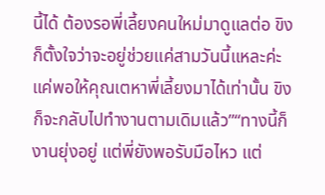นี้ได้ ต้องรอพี่เลี้ยงคนใหม่มาดูแลต่อ ขิงก็ตั้งใจว่าจะอยู่ช่วยแค่สามวันนี้แหละค่ะ แค่พอให้คุณเตหาพี่เลี้ยงมาได้เท่านั้น ขิงก็จะกลับไปทำงานตามเดิมแล้ว”“ทางนี้ก็งานยุ่งอยู่ แต่พี่ยังพอรับมือไหว แต่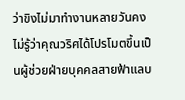ว่าขิงไม่มาทำงานหลายวันคงไม่รู้ว่าคุณวริศได้โปรโมตขึ้นเป็นผู้ช่วยฝ่ายบุคคลสายฟ้าแลบ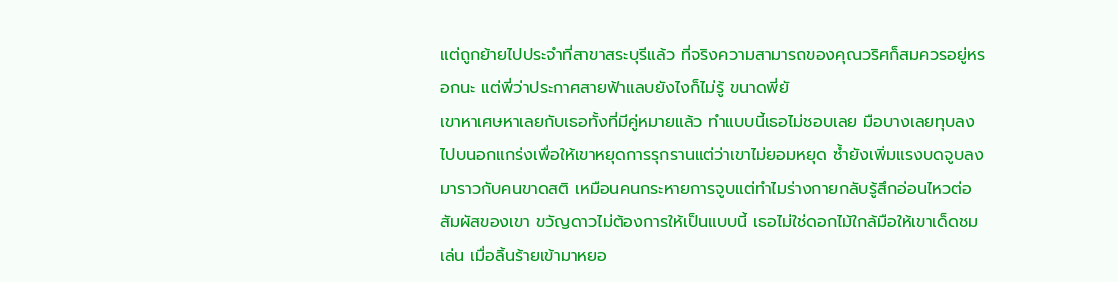แต่ถูกย้ายไปประจำที่สาขาสระบุรีแล้ว ที่จริงความสามารถของคุณวริศก็สมควรอยู่หรอกนะ แต่พี่ว่าประกาศสายฟ้าแลบยังไงก็ไม่รู้ ขนาดพี่ยั
เขาหาเศษหาเลยกับเธอทั้งที่มีคู่หมายแล้ว ทำแบบนี้เธอไม่ชอบเลย มือบางเลยทุบลงไปบนอกแกร่งเพื่อให้เขาหยุดการรุกรานแต่ว่าเขาไม่ยอมหยุด ซ้ำยังเพิ่มแรงบดจูบลงมาราวกับคนขาดสติ เหมือนคนกระหายการจูบแต่ทำไมร่างกายกลับรู้สึกอ่อนไหวต่อสัมผัสของเขา ขวัญดาวไม่ต้องการให้เป็นแบบนี้ เธอไม่ใช่ดอกไม้ใกล้มือให้เขาเด็ดชมเล่น เมื่อลิ้นร้ายเข้ามาหยอ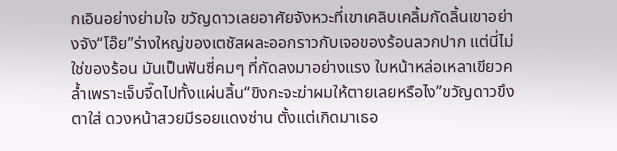กเอินอย่างย่ามใจ ขวัญดาวเลยอาศัยจังหวะที่เขาเคลิบเคลิ้มกัดลิ้นเขาอย่างจัง“โอ๊ย”ร่างใหญ่ของเตชัสผละออกราวกับเจอของร้อนลวกปาก แต่นี่ไม่ใช่ของร้อน มันเป็นฟันซี่คมๆ ที่กัดลงมาอย่างแรง ใบหน้าหล่อเหลาเขียวคล้ำเพราะเจ็บจี๊ดไปทั้งแผ่นลิ้น“ขิงกะจะฆ่าผมให้ตายเลยหรือไง”ขวัญดาวขึงตาใส่ ดวงหน้าสวยมีรอยแดงซ่าน ตั้งแต่เกิดมาเธอ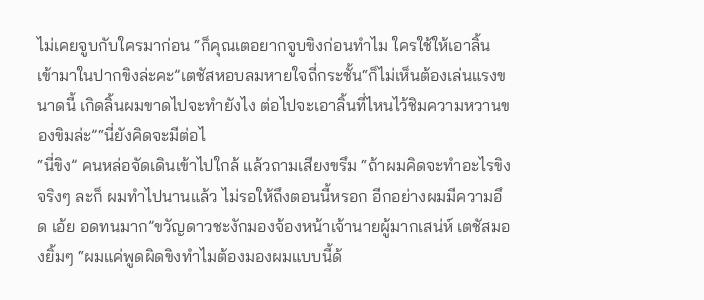ไม่เคยจูบกับใครมาก่อน “ก็คุณเตอยากจูบขิงก่อนทำไม ใครใช้ให้เอาลิ้นเข้ามาในปากขิงล่ะคะ”เตชัสหอบลมหายใจถี่กระชั้น“ก็ไม่เห็นต้องเล่นแรงขนาดนี้ เกิดลิ้นผมขาดไปจะทำยังไง ต่อไปจะเอาลิ้นที่ไหนไว้ชิมความหวานของขิมล่ะ”“นี่ยังคิดจะมีต่อไ
“นี่ขิง” คนหล่อจัดเดินเข้าไปใกล้ แล้วถามเสียงขรึม “ถ้าผมคิดจะทำอะไรขิงจริงๆ ละก็ ผมทำไปนานแล้ว ไม่รอให้ถึงตอนนี้หรอก อีกอย่างผมมีความอึด เอ้ย อดทนมาก”ขวัญดาวชะงักมองจ้องหน้าเจ้านายผู้มากเสน่ห์ เตชัสมองยิ้มๆ “ผมแค่พูดผิดขิงทำไมต้องมองผมแบบนี้ด้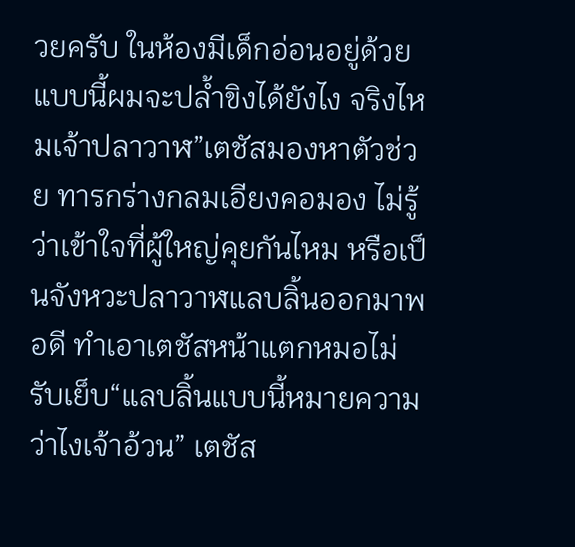วยครับ ในห้องมีเด็กอ่อนอยู่ด้วยแบบนี้ผมจะปล้ำขิงได้ยังไง จริงไหมเจ้าปลาวาฬ”เตชัสมองหาตัวช่วย ทารกร่างกลมเอียงคอมอง ไม่รู้ว่าเข้าใจที่ผู้ใหญ่คุยกันไหม หรือเป็นจังหวะปลาวาฬแลบลิ้นออกมาพอดี ทำเอาเตชัสหน้าแตกหมอไม่รับเย็บ“แลบลิ้นแบบนี้หมายความว่าไงเจ้าอ้วน” เตชัส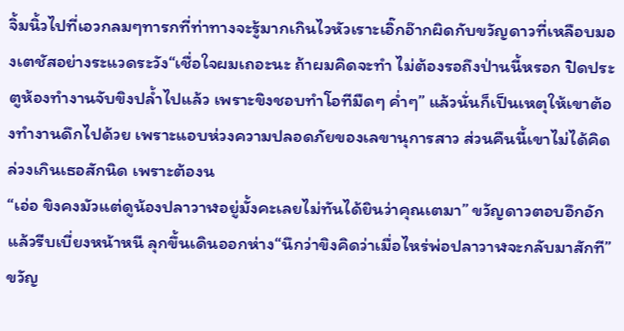จิ้มนิ้วไปที่เอวกลมๆทารกที่ท่าทางจะรู้มากเกินไวหัวเราะเอิ๊กอ๊ากผิดกับขวัญดาวที่เหลือบมองเตชัสอย่างระแวดระวัง“เชื่อใจผมเถอะนะ ถ้าผมคิดจะทำ ไม่ต้องรอถึงป่านนี้หรอก ปิดประตูห้องทำงานจับขิงปล้ำไปแล้ว เพราะขิงชอบทำโอทีมืดๆ ค่ำๆ” แล้วนั่นก็เป็นเหตุให้เขาต้องทำงานดึกไปด้วย เพราะแอบห่วงความปลอดภัยของเลขานุการสาว ส่วนคืนนี้เขาไม่ได้คิดล่วงเกินเธอสักนิด เพราะต้องน
“เอ่อ ขิงคงมัวแต่ดูน้องปลาวาฬอยู่มั้งคะเลยไม่ทันได้ยินว่าคุณเตมา” ขวัญดาวตอบอึกอัก แล้วรีบเบี่ยงหน้าหนี ลุกขึ้นเดินออกห่าง“นึกว่าขิงคิดว่าเมื่อไหร่พ่อปลาวาฬจะกลับมาสักที” ขวัญ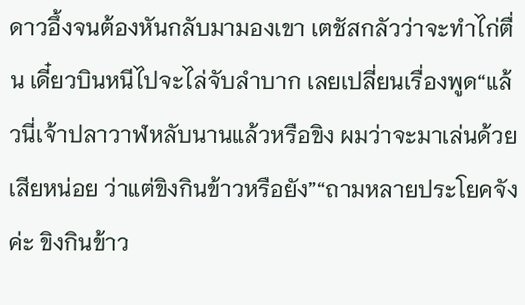ดาวอึ้งจนต้องหันกลับมามองเขา เตชัสกลัวว่าจะทำไก่ตื่น เดี๋ยวบินหนีไปจะไล่จับลำบาก เลยเปลี่ยนเรื่องพูด“แล้วนี่เจ้าปลาวาฬหลับนานแล้วหรือขิง ผมว่าจะมาเล่นด้วยเสียหน่อย ว่าแต่ขิงกินข้าวหรือยัง”“ถามหลายประโยคจังค่ะ ขิงกินข้าว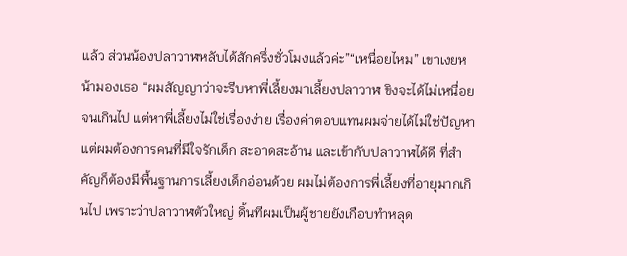แล้ว ส่วนน้องปลาวาฬหลับได้สักครึ่งชั่วโมงแล้วค่ะ”“เหนื่อยไหม” เขาเงยหน้ามองเธอ “ผมสัญญาว่าจะรีบหาพี่เลี้ยงมาเลี้ยงปลาวาฬ ขิงจะได้ไม่เหนื่อยจนเกินไป แต่หาพี่เลี้ยงไม่ใช่เรื่องง่าย เรื่องค่าตอบแทนผมจ่ายได้ไม่ใช่ปัญหา แต่ผมต้องการคนที่มีใจรักเด็ก สะอาดสะอ้าน และเข้ากับปลาวาฬได้ดี ที่สำคัญก็ต้องมีพื้นฐานการเลี้ยงเด็กอ่อนด้วย ผมไม่ต้องการพี่เลี้ยงที่อายุมากเกินไป เพราะว่าปลาวาฬตัวใหญ่ ดิ้นทีผมเป็นผู้ชายยังเกือบทำหลุด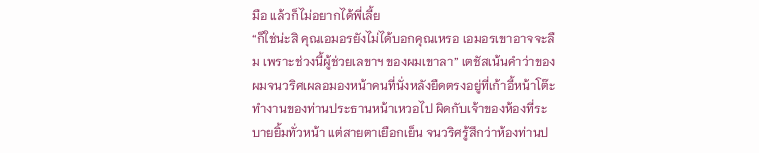มือ แล้วก็ไม่อยากได้พี่เลี้ย
“ก็ใช่น่ะสิ คุณเอมอรยังไม่ได้บอกคุณเหรอ เอมอรเขาอาจจะลืม เพราะช่วงนี้ผู้ช่วยเลขาฯ ของผมเขาลา” เตชัสเน้นคำว่าของผมจนวริศเผลอมองหน้าคนที่นั่งหลังยืดตรงอยู่ที่เก้าอี้หน้าโต๊ะทำงานของท่านประธานหน้าเหวอไป ผิดกับเจ้าของห้องที่ระบายยิ้มทั่วหน้า แต่สายตาเยือกเย็น จนวริศรู้สึกว่าห้องท่านป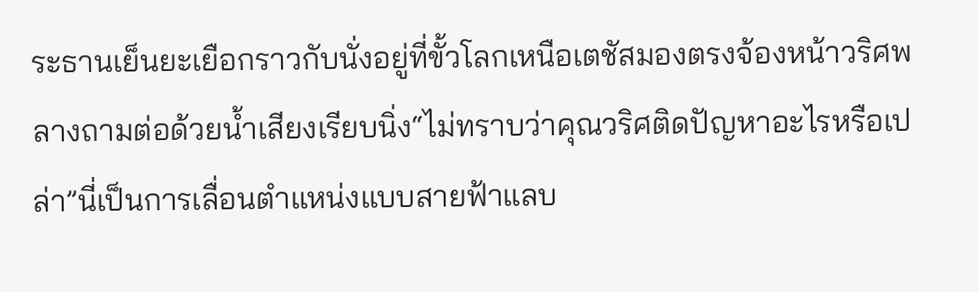ระธานเย็นยะเยือกราวกับนั่งอยู่ที่ขั้วโลกเหนือเตชัสมองตรงจ้องหน้าวริศพลางถามต่อด้วยน้ำเสียงเรียบนิ่ง“ไม่ทราบว่าคุณวริศติดปัญหาอะไรหรือเปล่า”นี่เป็นการเลื่อนตำแหน่งแบบสายฟ้าแลบ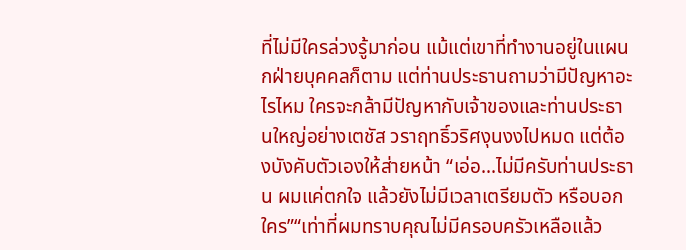ที่ไม่มีใครล่วงรู้มาก่อน แม้แต่เขาที่ทำงานอยู่ในแผนกฝ่ายบุคคลก็ตาม แต่ท่านประธานถามว่ามีปัญหาอะไรไหม ใครจะกล้ามีปัญหากับเจ้าของและท่านประธานใหญ่อย่างเตชัส วราฤทธิ์วริศงุนงงไปหมด แต่ต้องบังคับตัวเองให้ส่ายหน้า “เอ่อ...ไม่มีครับท่านประธาน ผมแค่ตกใจ แล้วยังไม่มีเวลาเตรียมตัว หรือบอกใคร”“เท่าที่ผมทราบคุณไม่มีครอบครัวเหลือแล้ว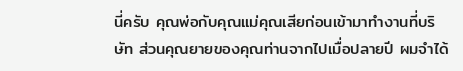นี่ครับ คุณพ่อกับคุณแม่คุณเสียก่อนเข้ามาทำงานที่บริษัท ส่วนคุณยายของคุณท่านจากไปเมื่อปลายปี ผมจำได้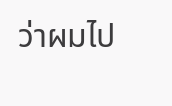ว่าผมไป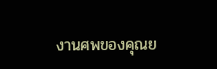งานศพของคุณย